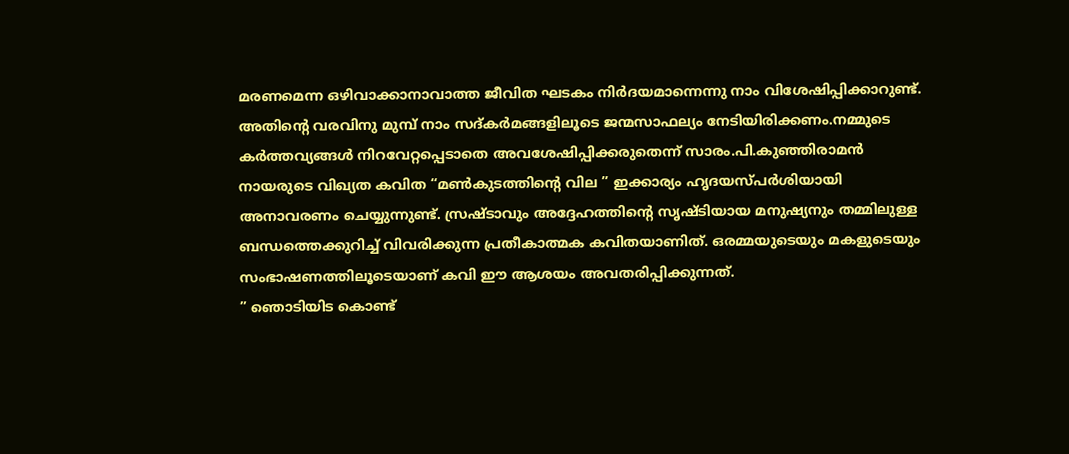മരണമെന്ന ഒഴിവാക്കാനാവാത്ത ജീവിത ഘടകം നിർദയമാന്നെന്നു നാം വിശേഷിപ്പിക്കാറുണ്ട്. അതിന്റെ വരവിനു മുമ്പ് നാം സദ്കർമങ്ങളിലൂടെ ജന്മസാഫല്യം നേടിയിരിക്കണം.നമ്മുടെ കർത്തവ്യങ്ങൾ നിറവേറ്റപ്പെടാതെ അവശേഷിപ്പിക്കരുതെന്ന് സാരം.പി.കുഞ്ഞിരാമൻ നായരുടെ വിഖ്യത കവിത “മൺകുടത്തിന്റെ വില ” ഇക്കാര്യം ഹൃദയസ്പർശിയായി അനാവരണം ചെയ്യുന്നുണ്ട്. സ്രഷ്ടാവും അദ്ദേഹത്തിന്റെ സൃഷ്ടിയായ മനുഷ്യനും തമ്മിലുള്ള ബന്ധത്തെക്കുറിച്ച് വിവരിക്കുന്ന പ്രതീകാത്മക കവിതയാണിത്. ഒരമ്മയുടെയും മകളുടെയും സംഭാഷണത്തിലൂടെയാണ് കവി ഈ ആശയം അവതരിപ്പിക്കുന്നത്.
” ഞൊടിയിട കൊണ്ട്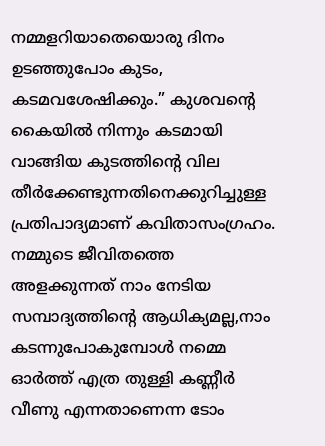നമ്മളറിയാതെയൊരു ദിനം
ഉടഞ്ഞുപോം കുടം, കടമവശേഷിക്കും.” കുശവന്റെ കൈയിൽ നിന്നും കടമായി വാങ്ങിയ കുടത്തിന്റെ വില തീർക്കേണ്ടുന്നതിനെക്കുറിച്ചുള്ള പ്രതിപാദ്യമാണ് കവിതാസംഗ്രഹം.
നമ്മുടെ ജീവിതത്തെ അളക്കുന്നത് നാം നേടിയ സമ്പാദ്യത്തിന്റെ ആധിക്യമല്ല,നാം കടന്നുപോകുമ്പോൾ നമ്മെ ഓർത്ത് എത്ര തുള്ളി കണ്ണീർ വീണു എന്നതാണെന്ന ടോം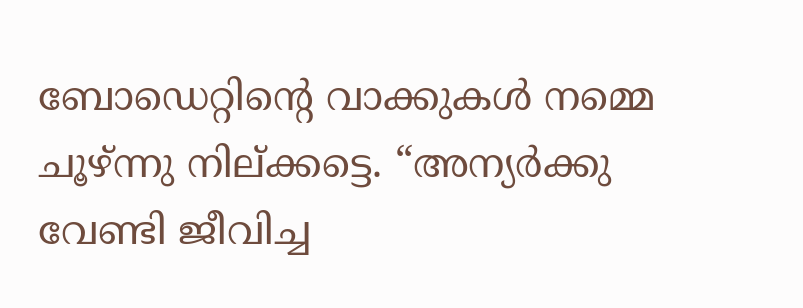ബോഡെറ്റിന്റെ വാക്കുകൾ നമ്മെ ചൂഴ്ന്നു നില്ക്കട്ടെ. “അന്യർക്കു വേണ്ടി ജീവിച്ച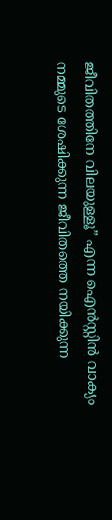ജീവിതത്തിനേ വിലയുള്ളൂ” എന്ന ഐൻസ്റ്റിൻ വാക്യം നമ്മുടെ ശേഷിക്കുന്ന ജീവിതത്തെ നയിക്കുന്ന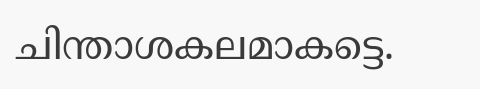ചിന്താശകലമാകട്ടെ.